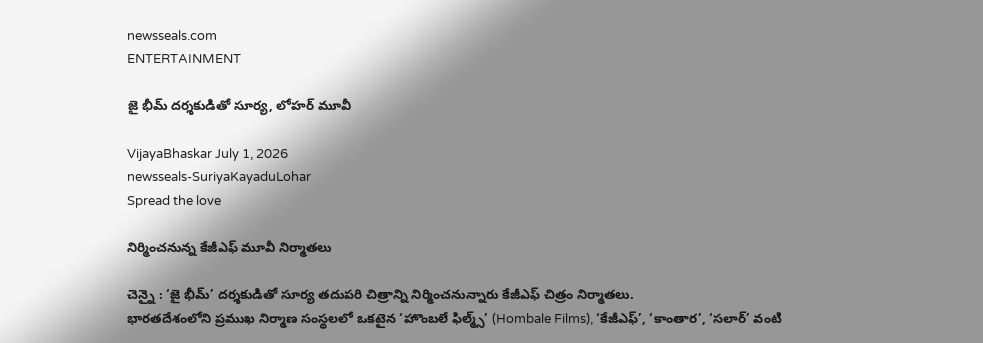newsseals.com
ENTERTAINMENT

జై భీమ్ ద‌ర్శ‌కుడితో సూర్య‌, లోహ‌ర్ మూవీ

VijayaBhaskar July 1, 2026
newsseals-SuriyaKayaduLohar
Spread the love

నిర్మించ‌నున్న కేజీఎఫ్ మూవీ నిర్మాత‌లు

చెన్నై : ‘జై భీమ్’ దర్శకుడితో సూర్య తదుపరి చిత్రాన్ని నిర్మించనున్నారు కేజీఎఫ్ చిత్రం నిర్మాత‌లు.
భారతదేశంలోని ప్రముఖ నిర్మాణ సంస్థలలో ఒకటైన ‘హొంబలే ఫిల్మ్స్’ (Hombale Films), ‘కేజీఎఫ్’, ‘కాంతార’, ‘సలార్’ వంటి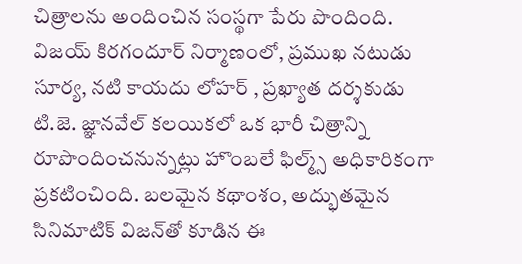చిత్రాలను అందించిన సంస్థగా పేరు పొందింది. విజయ్ కిరగందూర్ నిర్మాణంలో, ప్రముఖ నటుడు సూర్య, నటి కాయదు లోహర్ , ప్రఖ్యాత దర్శకుడు టి.జె. జ్ఞానవేల్ కలయికలో ఒక భారీ చిత్రాన్ని రూపొందించనున్నట్లు హొంబలే ఫిల్మ్స్ అధికారికంగా ప్రకటించింది. బలమైన కథాంశం, అద్భుతమైన సినిమాటిక్ విజన్‌తో కూడిన ఈ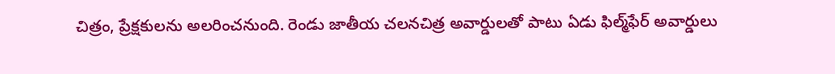చిత్రం, ప్రేక్షకులను అలరించనుంది. రెండు జాతీయ చలనచిత్ర అవార్డులతో పాటు ఏడు ఫిల్మ్‌ఫేర్ అవార్డులు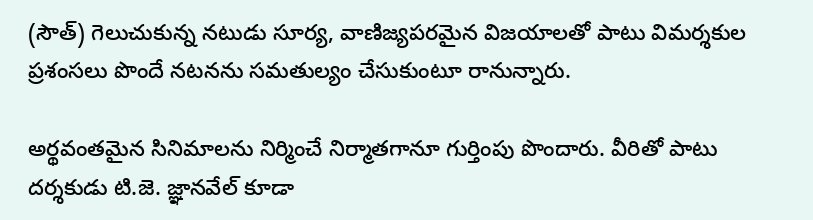(సౌత్) గెలుచుకున్న నటుడు సూర్య, వాణిజ్యపరమైన విజయాలతో పాటు విమర్శకుల ప్రశంసలు పొందే నటనను సమతుల్యం చేసుకుంటూ రానున్నారు.

అర్థవంతమైన సినిమాలను నిర్మించే నిర్మాతగానూ గుర్తింపు పొందారు. వీరితో పాటు దర్శకుడు టి.జె. జ్ఞానవేల్ కూడా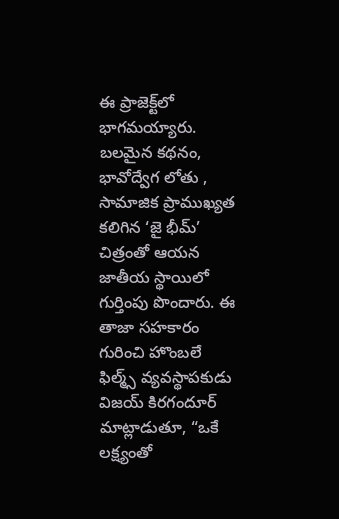ఈ ప్రాజెక్ట్‌లో భాగమయ్యారు. బలమైన కథనం, భావోద్వేగ లోతు , సామాజిక ప్రాముఖ్యత కలిగిన ‘జై భీమ్’ చిత్రంతో ఆయన జాతీయ స్థాయిలో గుర్తింపు పొందారు. ఈ తాజా సహకారం గురించి హొంబలే ఫిల్మ్స్ వ్యవస్థాపకుడు విజయ్ కిరగందూర్ మాట్లాడుతూ, “ఒకే లక్ష్యంతో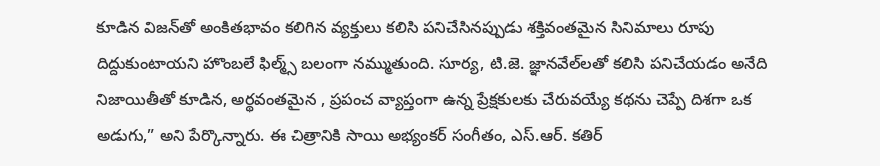కూడిన విజన్‌తో అంకితభావం కలిగిన వ్యక్తులు కలిసి పనిచేసినప్పుడు శక్తివంతమైన సినిమాలు రూపు దిద్దుకుంటాయని హొంబలే ఫిల్మ్స్ బలంగా నమ్ముతుంది. సూర్య, టి.జె. జ్ఞానవేల్‌లతో కలిసి పనిచేయడం అనేది నిజాయితీతో కూడిన, అర్థవంతమైన , ప్రపంచ వ్యాప్తంగా ఉన్న ప్రేక్షకులకు చేరువయ్యే కథను చెప్పే దిశగా ఒక అడుగు,” అని పేర్కొన్నారు. ఈ చిత్రానికి సాయి అభ్యంకర్ సంగీతం, ఎస్.ఆర్. కతిర్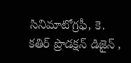సినిమాటోగ్రఫీ, కె. కతిర్ ప్రొడక్షన్ డిజైన్ ,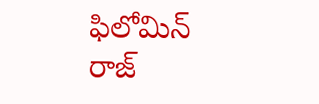ఫిలోమిన్ రాజ్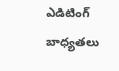ఎడిటింగ్ బాధ్యతలు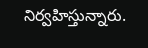నిర్వహిస్తున్నారు.